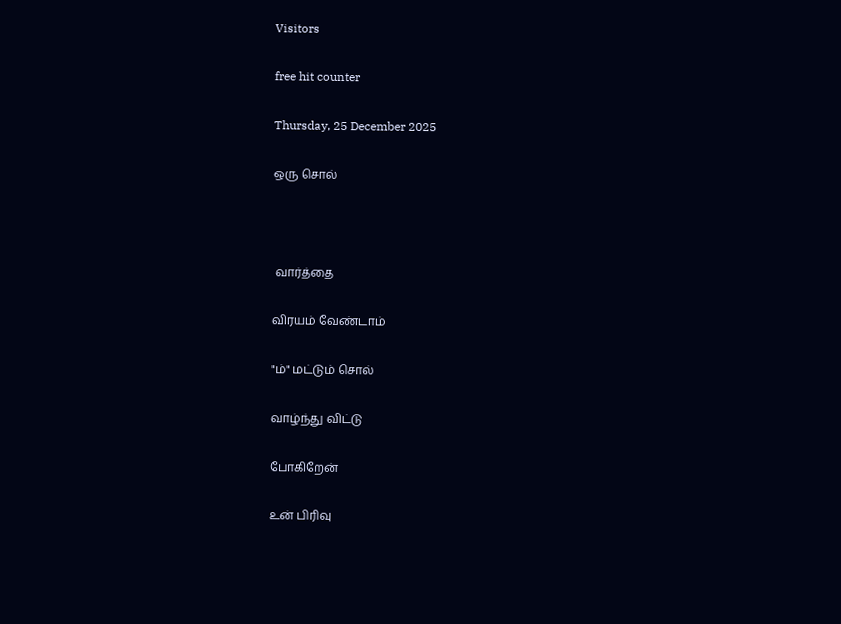Visitors

free hit counter

Thursday, 25 December 2025

ஒரு சொல்



 வார்த்தை

விரயம் வேண்டாம்

"ம்" மட்டும் சொல்

வாழ்ந்து விட்டு

போகிறேன்

உன் பிரிவு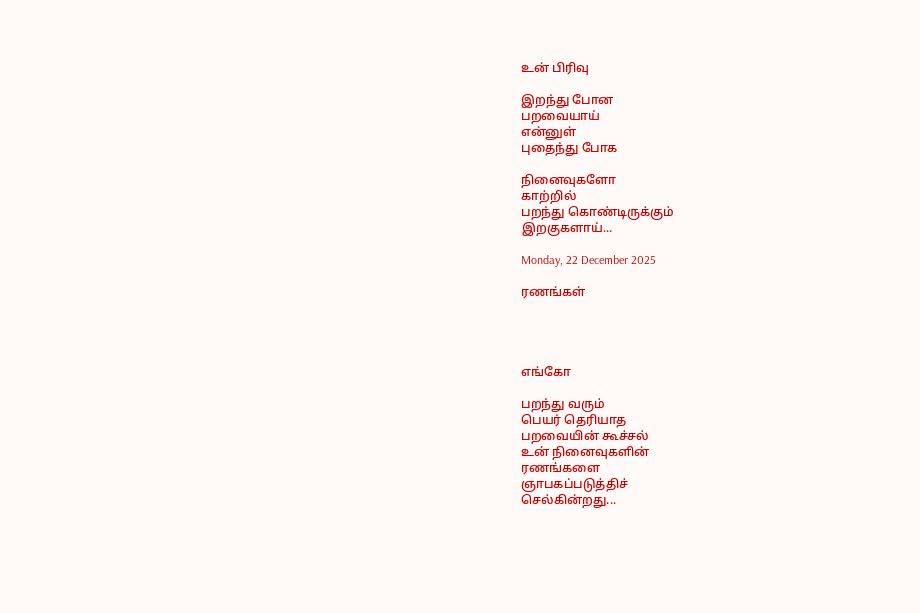உன் பிரிவு

இறந்து போன
பறவையாய்
என்னுள்
புதைந்து போக

நினைவுகளோ
காற்றில்
பறந்து கொண்டிருக்கும்
இறகுகளாய்...

Monday, 22 December 2025

ரணங்கள்




எங்கோ

பறந்து வரும்
பெயர் தெரியாத
பறவையின் கூச்சல்
உன் நினைவுகளின்
ரணங்களை
ஞாபகப்படுத்திச்
செல்கின்றது...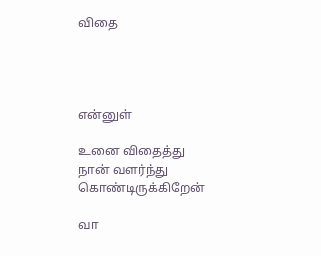விதை




என்னுள்

உனை விதைத்து
நான் வளர்ந்து
கொண்டிருக்கிறேன்

வா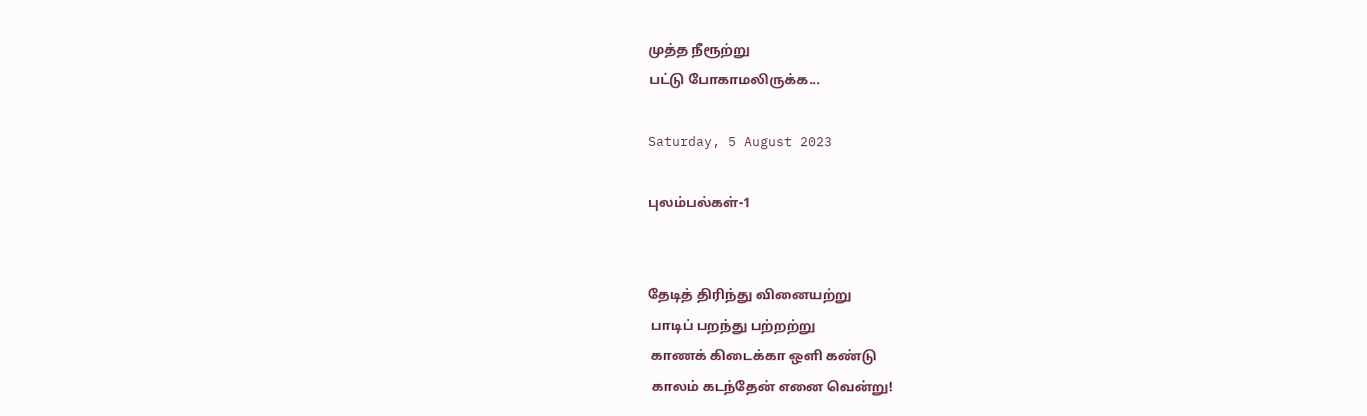முத்த நீரூற்று
பட்டு போகாமலிருக்க...

Saturday, 5 August 2023

புலம்பல்கள்-1


தேடித் திரிந்து வினையற்று
 பாடிப் பறந்து பற்றற்று
 காணக் கிடைக்கா ஒளி கண்டு
 காலம் கடந்தேன் எனை வென்று!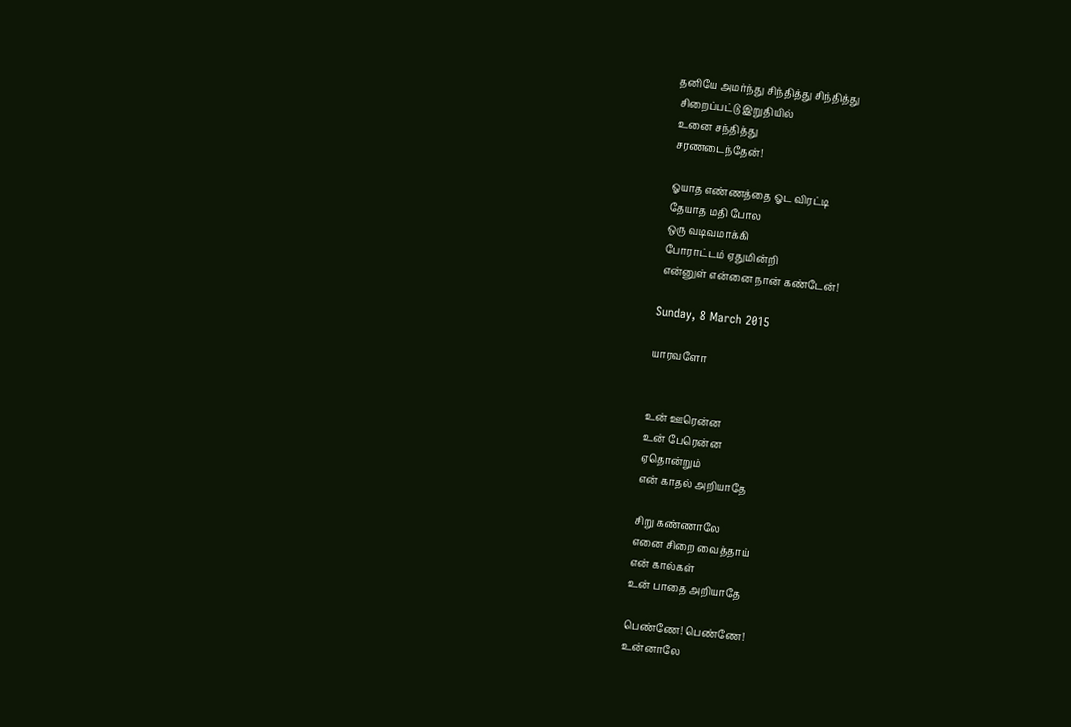தனியே அமர்ந்து சிந்தித்து சிந்தித்து
 சிறைப்பட்டு இறுதியில்
 உனை சந்தித்து
 சரணடைந்தேன்!

 ஓயாத எண்ணத்தை ஓட விரட்டி
 தேயாத மதி போல
 ஒரு வடிவமாக்கி
 போராட்டம் ஏதுமின்றி
 என்னுள் என்னை நான் கண்டேன்!

Sunday, 8 March 2015

யாரவளோ


உன் ஊரென்ன
உன் பேரென்ன
ஏதொன்றும்
என் காதல் அறியாதே

சிறு கண்ணாலே
எனை சிறை வைத்தாய்
என் கால்கள்
உன் பாதை அறியாதே

பெண்ணே! பெண்ணே!
உன்னாலே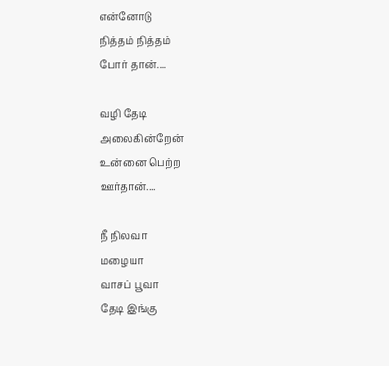என்னோடு
நித்தம் நித்தம்
போர் தான்....

வழி தேடி
அலைகின்றேன்
உன்னை பெற்ற
ஊர்தான்....

நீ நிலவா
மழையா
வாசப் பூவா
தேடி இங்கு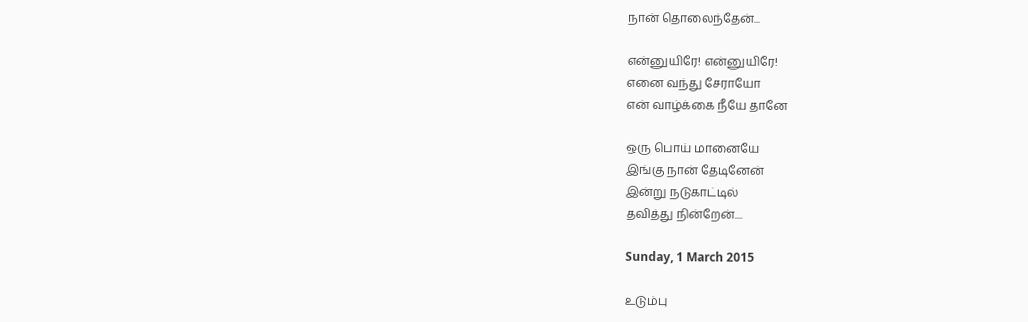நான் தொலைந்தேன்...

என்னுயிரே! என்னுயிரே!
எனை வந்து சேராயோ
என் வாழ்க்கை நீயே தானே

ஒரு பொய் மானையே
இங்கு நான் தேடினேன்
இன்று நடுகாட்டில்
தவித்து நின்றேன்....

Sunday, 1 March 2015

உடும்பு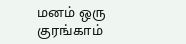மனம் ஒரு குரங்காம்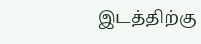இடத்திற்கு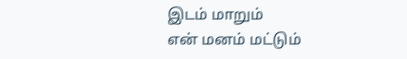இடம் மாறும்
என் மனம் மட்டும்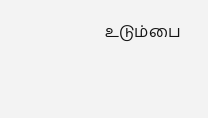உடும்பை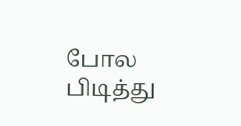போல
பிடித்து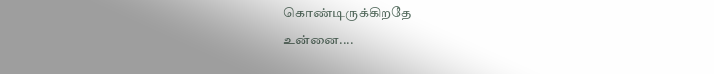கொண்டிருக்கிறதே
உன்னை....